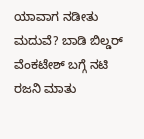ಯಾವಾಗ ನಡೀತು ಮದುವೆ? ಬಾಡಿ ಬಿಲ್ಡರ್ ವೆಂಕಟೇಶ್ ಬಗ್ಗೆ ನಟಿ ರಜನಿ ಮಾತು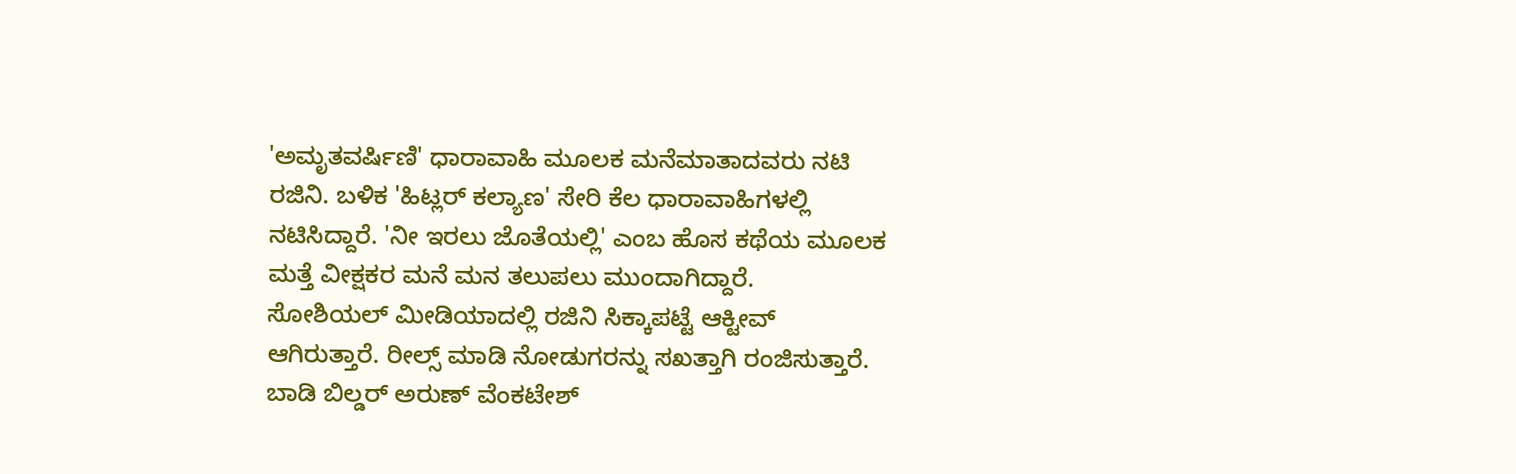'ಅಮೃತವರ್ಷಿಣಿ' ಧಾರಾವಾಹಿ ಮೂಲಕ ಮನೆಮಾತಾದವರು ನಟಿ ರಜಿನಿ. ಬಳಿಕ 'ಹಿಟ್ಲರ್ ಕಲ್ಯಾಣ' ಸೇರಿ ಕೆಲ ಧಾರಾವಾಹಿಗಳಲ್ಲಿ ನಟಿಸಿದ್ದಾರೆ. 'ನೀ ಇರಲು ಜೊತೆಯಲ್ಲಿ' ಎಂಬ ಹೊಸ ಕಥೆಯ ಮೂಲಕ ಮತ್ತೆ ವೀಕ್ಷಕರ ಮನೆ ಮನ ತಲುಪಲು ಮುಂದಾಗಿದ್ದಾರೆ.
ಸೋಶಿಯಲ್ ಮೀಡಿಯಾದಲ್ಲಿ ರಜಿನಿ ಸಿಕ್ಕಾಪಟ್ಟೆ ಆಕ್ಟೀವ್ ಆಗಿರುತ್ತಾರೆ. ರೀಲ್ಸ್ ಮಾಡಿ ನೋಡುಗರನ್ನು ಸಖತ್ತಾಗಿ ರಂಜಿಸುತ್ತಾರೆ. ಬಾಡಿ ಬಿಲ್ಡರ್ ಅರುಣ್ ವೆಂಕಟೇಶ್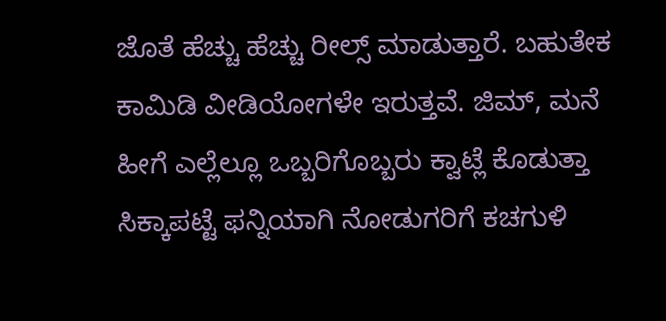ಜೊತೆ ಹೆಚ್ಚು ಹೆಚ್ಚು ರೀಲ್ಸ್ ಮಾಡುತ್ತಾರೆ. ಬಹುತೇಕ ಕಾಮಿಡಿ ವೀಡಿಯೋಗಳೇ ಇರುತ್ತವೆ. ಜಿಮ್, ಮನೆ ಹೀಗೆ ಎಲ್ಲೆಲ್ಲೂ ಒಬ್ಬರಿಗೊಬ್ಬರು ಕ್ವಾಟ್ಲೆ ಕೊಡುತ್ತಾ ಸಿಕ್ಕಾಪಟ್ಟೆ ಫನ್ನಿಯಾಗಿ ನೋಡುಗರಿಗೆ ಕಚಗುಳಿ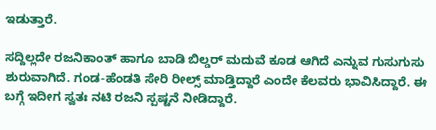ಇಡುತ್ತಾರೆ.

ಸದ್ದಿಲ್ಲದೇ ರಜನಿಕಾಂತ್ ಹಾಗೂ ಬಾಡಿ ಬಿಲ್ಡರ್ ಮದುವೆ ಕೂಡ ಆಗಿದೆ ಎನ್ನುವ ಗುಸುಗುಸು ಶುರುವಾಗಿದೆ. ಗಂಡ-ಹೆಂಡತಿ ಸೇರಿ ರೀಲ್ಸ್ ಮಾಡ್ತಿದ್ದಾರೆ ಎಂದೇ ಕೆಲವರು ಭಾವಿಸಿದ್ದಾರೆ. ಈ ಬಗ್ಗೆ ಇದೀಗ ಸ್ವತಃ ನಟಿ ರಜನಿ ಸ್ಪಷ್ಟನೆ ನೀಡಿದ್ದಾರೆ.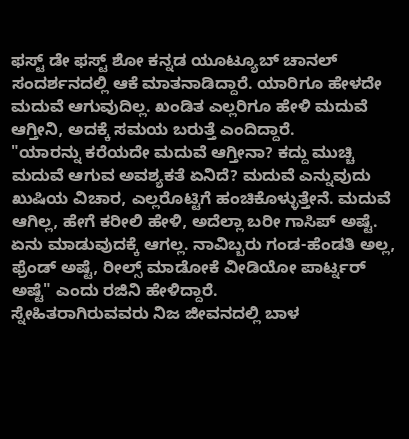ಫಸ್ಟ್ ಡೇ ಫಸ್ಟ್ ಶೋ ಕನ್ನಡ ಯೂಟ್ಯೂಬ್ ಚಾನಲ್ ಸಂದರ್ಶನದಲ್ಲಿ ಆಕೆ ಮಾತನಾಡಿದ್ದಾರೆ. ಯಾರಿಗೂ ಹೇಳದೇ ಮದುವೆ ಆಗುವುದಿಲ್ಲ. ಖಂಡಿತ ಎಲ್ಲರಿಗೂ ಹೇಳಿ ಮದುವೆ ಆಗ್ತೀನಿ, ಅದಕ್ಕೆ ಸಮಯ ಬರುತ್ತೆ ಎಂದಿದ್ದಾರೆ.
"ಯಾರನ್ನು ಕರೆಯದೇ ಮದುವೆ ಆಗ್ತೀನಾ? ಕದ್ದು ಮುಚ್ಚಿ ಮದುವೆ ಆಗುವ ಅವಶ್ಯಕತೆ ಏನಿದೆ? ಮದುವೆ ಎನ್ನುವುದು ಖುಷಿಯ ವಿಚಾರ, ಎಲ್ಲರೊಟ್ಟಿಗೆ ಹಂಚಿಕೊಳ್ಳುತ್ತೇನೆ. ಮದುವೆ ಆಗಿಲ್ಲ, ಹೇಗೆ ಕರೀಲಿ ಹೇಳಿ, ಅದೆಲ್ಲಾ ಬರೀ ಗಾಸಿಪ್ ಅಷ್ಟೆ. ಏನು ಮಾಡುವುದಕ್ಕೆ ಆಗಲ್ಲ. ನಾವಿಬ್ಬರು ಗಂಡ-ಹೆಂಡತಿ ಅಲ್ಲ, ಫ್ರೆಂಡ್ ಅಷ್ಟೆ, ರೀಲ್ಸ್ ಮಾಡೋಕೆ ವೀಡಿಯೋ ಪಾರ್ಟ್ನರ್ ಅಷ್ಟೆ" ಎಂದು ರಜಿನಿ ಹೇಳಿದ್ದಾರೆ.
ಸ್ನೇಹಿತರಾಗಿರುವವರು ನಿಜ ಜೀವನದಲ್ಲಿ ಬಾಳ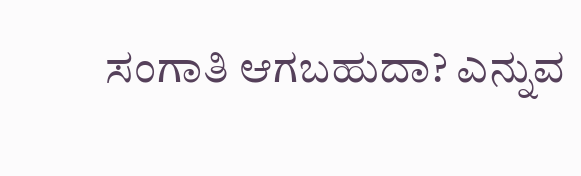ಸಂಗಾತಿ ಆಗಬಹುದಾ? ಎನ್ನುವ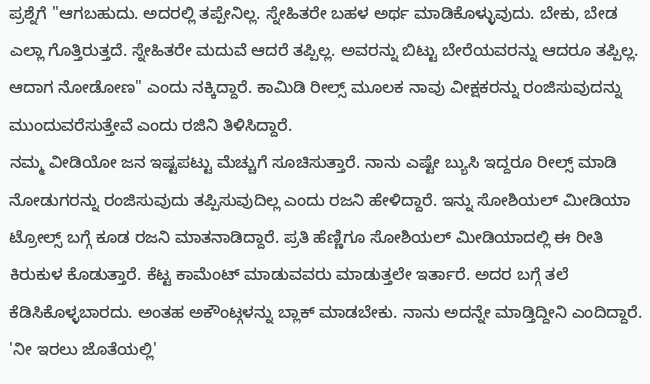ಪ್ರಶ್ನೆಗೆ "ಆಗಬಹುದು. ಅದರಲ್ಲಿ ತಪ್ಪೇನಿಲ್ಲ. ಸ್ನೇಹಿತರೇ ಬಹಳ ಅರ್ಥ ಮಾಡಿಕೊಳ್ಳುವುದು. ಬೇಕು, ಬೇಡ ಎಲ್ಲಾ ಗೊತ್ತಿರುತ್ತದೆ. ಸ್ನೇಹಿತರೇ ಮದುವೆ ಆದರೆ ತಪ್ಪಿಲ್ಲ. ಅವರನ್ನು ಬಿಟ್ಟು ಬೇರೆಯವರನ್ನು ಆದರೂ ತಪ್ಪಿಲ್ಲ. ಆದಾಗ ನೋಡೋಣ" ಎಂದು ನಕ್ಕಿದ್ದಾರೆ. ಕಾಮಿಡಿ ರೀಲ್ಸ್ ಮೂಲಕ ನಾವು ವೀಕ್ಷಕರನ್ನು ರಂಜಿಸುವುದನ್ನು ಮುಂದುವರೆಸುತ್ತೇವೆ ಎಂದು ರಜಿನಿ ತಿಳಿಸಿದ್ದಾರೆ.
ನಮ್ಮ ವೀಡಿಯೋ ಜನ ಇಷ್ಟಪಟ್ಟು ಮೆಚ್ಚುಗೆ ಸೂಚಿಸುತ್ತಾರೆ. ನಾನು ಎಷ್ಟೇ ಬ್ಯುಸಿ ಇದ್ದರೂ ರೀಲ್ಸ್ ಮಾಡಿ ನೋಡುಗರನ್ನು ರಂಜಿಸುವುದು ತಪ್ಪಿಸುವುದಿಲ್ಲ ಎಂದು ರಜನಿ ಹೇಳಿದ್ದಾರೆ. ಇನ್ನು ಸೋಶಿಯಲ್ ಮೀಡಿಯಾ ಟ್ರೋಲ್ಸ್ ಬಗ್ಗೆ ಕೂಡ ರಜನಿ ಮಾತನಾಡಿದ್ದಾರೆ. ಪ್ರತಿ ಹೆಣ್ಣಿಗೂ ಸೋಶಿಯಲ್ ಮೀಡಿಯಾದಲ್ಲಿ ಈ ರೀತಿ ಕಿರುಕುಳ ಕೊಡುತ್ತಾರೆ. ಕೆಟ್ಟ ಕಾಮೆಂಟ್ ಮಾಡುವವರು ಮಾಡುತ್ತಲೇ ಇರ್ತಾರೆ. ಅದರ ಬಗ್ಗೆ ತಲೆ ಕೆಡಿಸಿಕೊಳ್ಳಬಾರದು. ಅಂತಹ ಅಕೌಂಟ್ಗಳನ್ನು ಬ್ಲಾಕ್ ಮಾಡಬೇಕು. ನಾನು ಅದನ್ನೇ ಮಾಡ್ತಿದ್ದೀನಿ ಎಂದಿದ್ದಾರೆ.
'ನೀ ಇರಲು ಜೊತೆಯಲ್ಲಿ'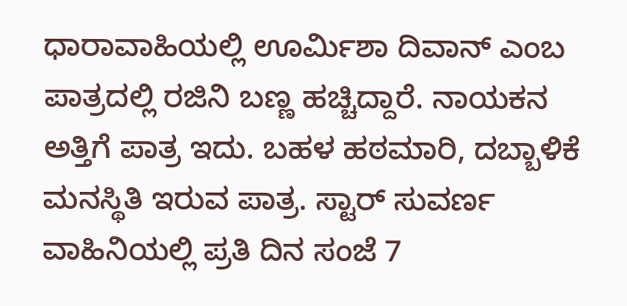ಧಾರಾವಾಹಿಯಲ್ಲಿ ಊರ್ಮಿಶಾ ದಿವಾನ್ ಎಂಬ ಪಾತ್ರದಲ್ಲಿ ರಜಿನಿ ಬಣ್ಣ ಹಚ್ಚಿದ್ದಾರೆ. ನಾಯಕನ ಅತ್ತಿಗೆ ಪಾತ್ರ ಇದು. ಬಹಳ ಹಠಮಾರಿ, ದಬ್ಬಾಳಿಕೆ ಮನಸ್ಥಿತಿ ಇರುವ ಪಾತ್ರ. ಸ್ಟಾರ್ ಸುವರ್ಣ ವಾಹಿನಿಯಲ್ಲಿ ಪ್ರತಿ ದಿನ ಸಂಜೆ 7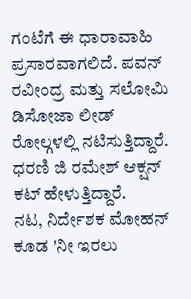ಗಂಟೆಗೆ ಈ ಧಾರಾವಾಹಿ ಪ್ರಸಾರವಾಗಲಿದೆ. ಪವನ್ ರವೀಂದ್ರ ಮತ್ತು ಸಲೋಮಿ ಡಿಸೋಜಾ ಲೀಡ್ ರೋಲ್ಗಳಲ್ಲಿ ನಟಿಸುತ್ತಿದ್ದಾರೆ. ಧರಣಿ ಜಿ ರಮೇಶ್ ಆಕ್ಷನ್ ಕಟ್ ಹೇಳುತ್ತಿದ್ದಾರೆ.
ನಟ, ನಿರ್ದೇಶಕ ಮೋಹನ್ ಕೂಡ 'ನೀ ಇರಲು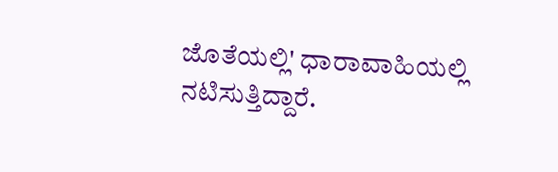ಜೊತೆಯಲ್ಲಿ' ಧಾರಾವಾಹಿಯಲ್ಲಿ ನಟಿಸುತ್ತಿದ್ದಾರೆ.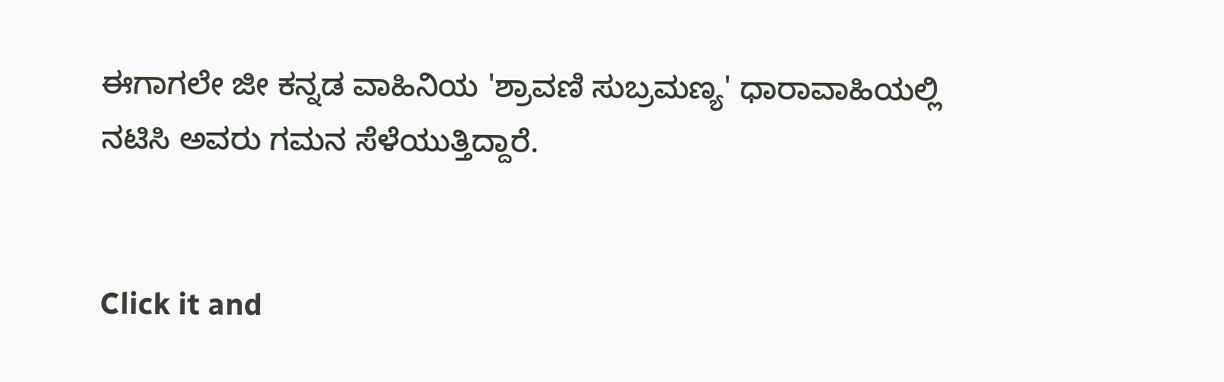ಈಗಾಗಲೇ ಜೀ ಕನ್ನಡ ವಾಹಿನಿಯ 'ಶ್ರಾವಣಿ ಸುಬ್ರಮಣ್ಯ' ಧಾರಾವಾಹಿಯಲ್ಲಿ ನಟಿಸಿ ಅವರು ಗಮನ ಸೆಳೆಯುತ್ತಿದ್ದಾರೆ.


Click it and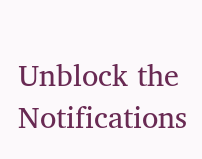Unblock the Notifications